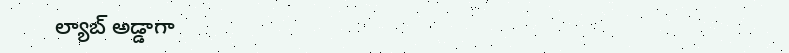ల్యాబ్‌ అడ్డాగా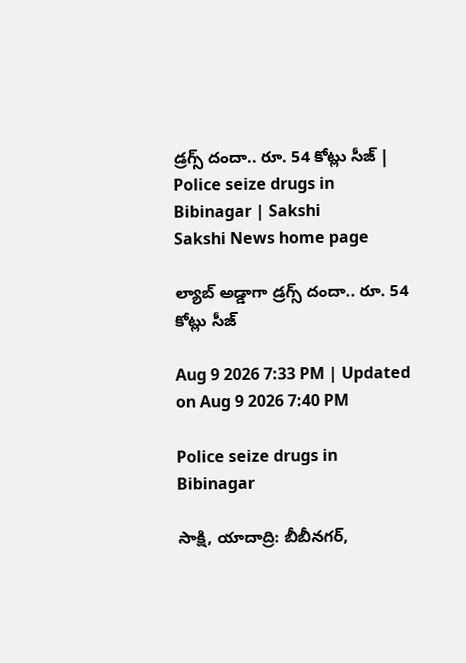డ్రగ్స్‌ దందా.. రూ. 54 కోట్లు సీజ్‌ | Police seize drugs in Bibinagar | Sakshi
Sakshi News home page

ల్యాబ్‌ అడ్డాగా డ్రగ్స్‌ దందా.. రూ. 54 కోట్లు సీజ్‌

Aug 9 2026 7:33 PM | Updated on Aug 9 2026 7:40 PM

Police seize drugs in Bibinagar

సాక్షి, యాదాద్రి: బీబీనగర్‌,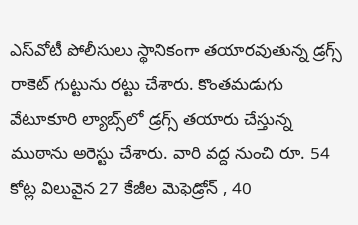ఎస్‌వోటీ పోలీసులు స్థానికంగా తయారవుతున్న డ్రగ్స్‌ రాకెట్‌ గుట్టును రట్టు చేశారు. కొంతమడుగు వేటూకూరి ల్యాబ్స్‌లో డ్రగ్స్‌ తయారు చేస్తున్న ముఠాను అరెస్టు చేశారు. వారి వద్ద నుంచి రూ. 54 కోట్ల విలువైన 27 కేజీల మెఫెడ్రోన్‌ , 40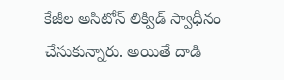కేజీల అసిటోన్ లిక్విడ్‌ స్వాధీనం చేసుకున్నారు. అయితే దాడి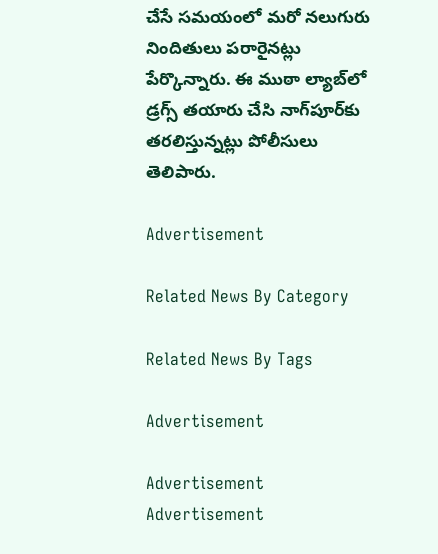చేసే సమయంలో మరో నలుగురు నిందితులు పరారైనట్లు పేర్కొన్నారు. ఈ ముఠా ల్యాబ్‌లో డ్రగ్స్‌ తయారు చేసి నాగ్‌పూర్‌కు తరలిస్తున్నట్లు పోలీసులు తెలిపారు.

Advertisement

Related News By Category

Related News By Tags

Advertisement

Advertisement
Advertisement